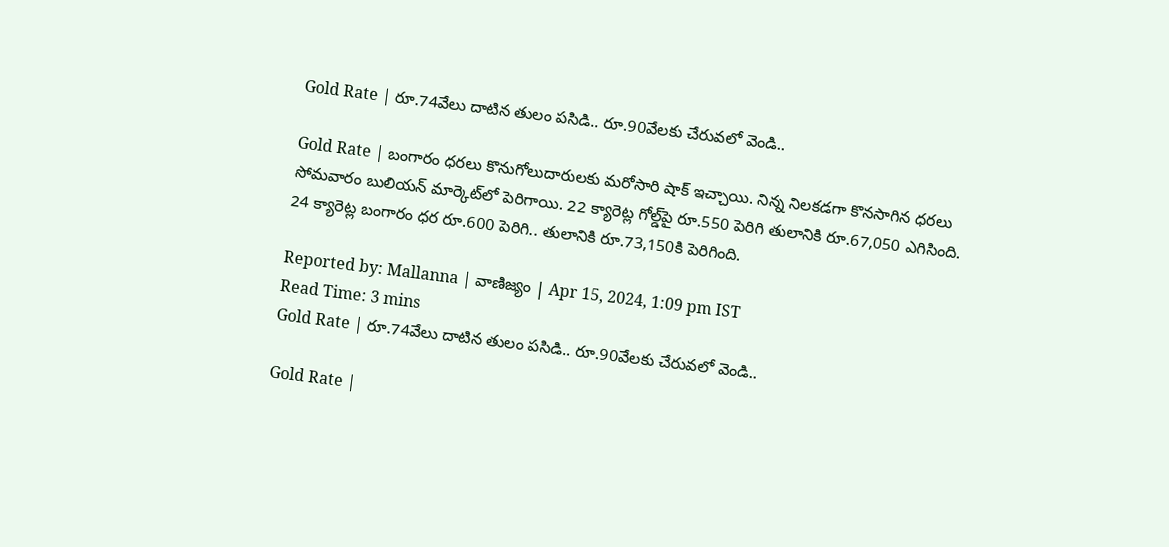Gold Rate | రూ.74వేలు దాటిన తులం పసిడి.. రూ.90వేలకు చేరువలో వెండి..

Gold Rate | బంగారం ధరలు కొనుగోలుదారులకు మరోసారి షాక్‌ ఇచ్చాయి. నిన్న నిలకడగా కొనసాగిన ధరలు సోమవారం బులియన్‌ మార్కెట్‌లో పెరిగాయి. 22 క్యారెట్ల గోల్డ్‌పై రూ.550 పెరిగి తులానికి రూ.67,050 ఎగిసింది. 24 క్యారెట్ల బంగారం ధర రూ.600 పెరిగి.. తులానికి రూ.73,150కి పెరిగింది.

Reported by: Mallanna | వాణిజ్యం | Apr 15, 2024, 1:09 pm IST
Read Time: 3 mins
Gold Rate | రూ.74వేలు దాటిన తులం పసిడి.. రూ.90వేలకు చేరువలో వెండి..

Gold Rate |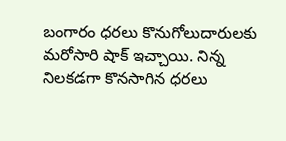బంగారం ధరలు కొనుగోలుదారులకు మరోసారి షాక్‌ ఇచ్చాయి. నిన్న నిలకడగా కొనసాగిన ధరలు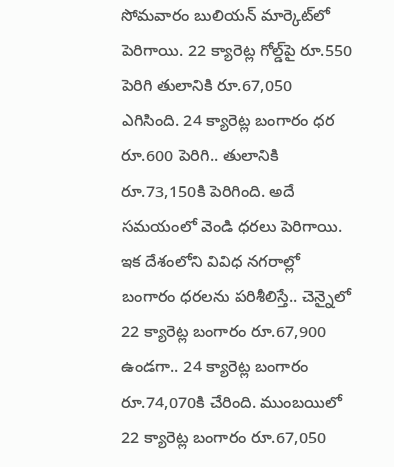సోమవారం బులియన్‌ మార్కెట్‌లో పెరిగాయి. 22 క్యారెట్ల గోల్డ్‌పై రూ.550 పెరిగి తులానికి రూ.67,050 ఎగిసింది. 24 క్యారెట్ల బంగారం ధర రూ.600 పెరిగి.. తులానికి రూ.73,150కి పెరిగింది. అదే సమయంలో వెండి ధరలు పెరిగాయి. ఇక దేశంలోని వివిధ నగరాల్లో బంగారం ధరలను పరిశీలిస్తే.. చెన్నైలో 22 క్యారెట్ల బంగారం రూ.67,900 ఉండగా.. 24 క్యారెట్ల బంగారం రూ.74,070కి చేరింది. ముంబయిలో 22 క్యారెట్ల బంగారం రూ.67,050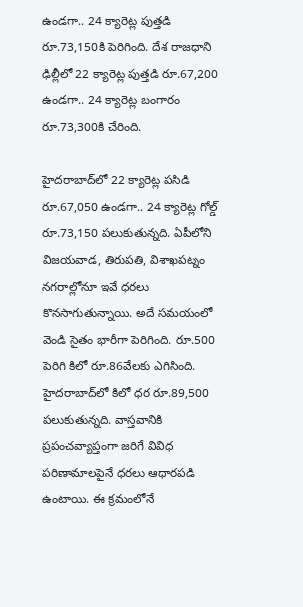ఉండగా.. 24 క్యారెట్ల పుత్తడి రూ.73,150కి పెరిగింది. దేశ రాజధాని ఢిల్లీలో 22 క్యారెట్ల పుత్తడి రూ.67,200 ఉండగా.. 24 క్యారెట్ల బంగారం రూ.73,300కి చేరింది.

హైదరాబాద్‌లో 22 క్యారెట్ల పసిడి రూ.67,050 ఉండగా.. 24 క్యారెట్ల గోల్డ్‌ రూ.73,150 పలుకుతున్నది. ఏపీలోని విజయవాడ, తిరుపతి, విశాఖపట్నం నగరాల్లోనూ ఇవే ధరలు కొనసాగుతున్నాయి. అదే సమయంలో వెండి సైతం భారీగా పెరిగింది. రూ.500 పెరిగి కిలో రూ.86వేలకు ఎగిసింది. హైదరాబాద్‌లో కిలో ధర రూ.89,500 పలుకుతున్నది. వాస్తవానికి ప్రపంచవ్యాప్తంగా జరిగే వివిధ పరిణామాలపైనే ధరలు ఆధారపడి ఉంటాయి. ఈ క్రమంలోనే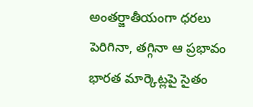అంతర్జాతీయంగా ధరలు పెరిగినా, తగ్గినా ఆ ప్రభావం భారత మార్కెట్లపై సైతం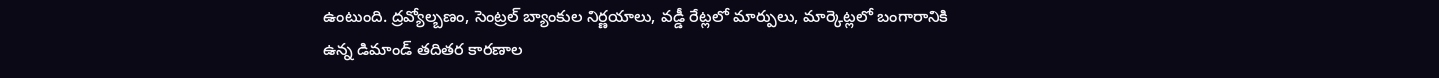ఉంటుంది. ద్రవ్యోల్బణం, సెంట్రల్‌ బ్యాంకుల నిర్ణయాలు, వడ్డీ రేట్లలో మార్పులు, మార్కెట్లలో బంగారానికి ఉన్న డిమాండ్‌ తదితర కారణాల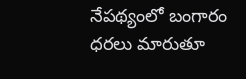నేపథ్యంలో బంగారం ధరలు మారుతూ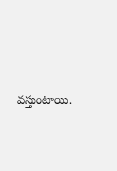వస్తుంటాయి.